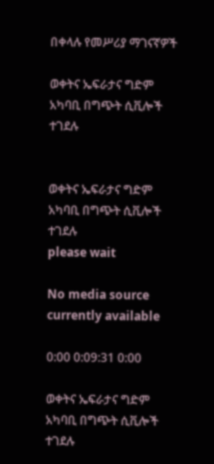በቀላሉ የመሥሪያ ማገናኛዎች

ወቀትና ኤፍራታና ግድም አካባቢ በግጭት ሲቪሎች ተገደሉ


ወቀትና ኤፍራታና ግድም አካባቢ በግጭት ሲቪሎች ተገደሉ
please wait

No media source currently available

0:00 0:09:31 0:00

ወቀትና ኤፍራታና ግድም አካባቢ በግጭት ሲቪሎች ተገደሉ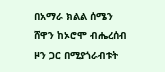በአማራ ክልል ሰሜን ሸዋን ከኦሮሞ ብሔረሰብ ዞን ጋር በሚያጎራብቱት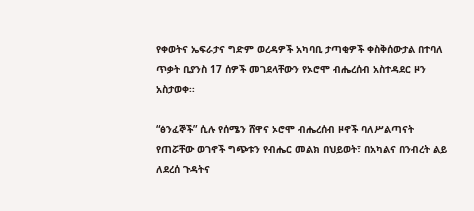የቀወትና ኤፍራታና ግድም ወረዳዎች አካባቢ ታጣቂዎች ቀስቅሰውታል በተባለ ጥቃት ቢያንስ 17 ሰዎች መገደላቸውን የኦሮሞ ብሔረሰብ አስተዳደር ዞን አስታወቀ፡፡

“ፅንፈኞች” ሲሉ የሰሜን ሸዋና ኦሮሞ ብሔረሰብ ዞኖች ባለሥልጣናት የጠሯቸው ወገኖች ግጭቱን የብሔር መልክ በህይወት፣ በአካልና በንብረት ልይ ለደረሰ ጉዳትና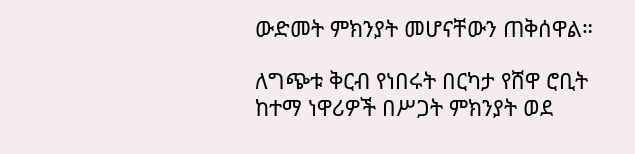ውድመት ምክንያት መሆናቸውን ጠቅሰዋል።

ለግጭቱ ቅርብ የነበሩት በርካታ የሸዋ ሮቢት ከተማ ነዋሪዎች በሥጋት ምክንያት ወደ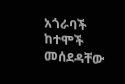አጎራባች ከተሞች መሰደዳቸው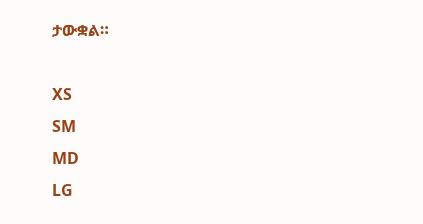ታውቋል።

XS
SM
MD
LG